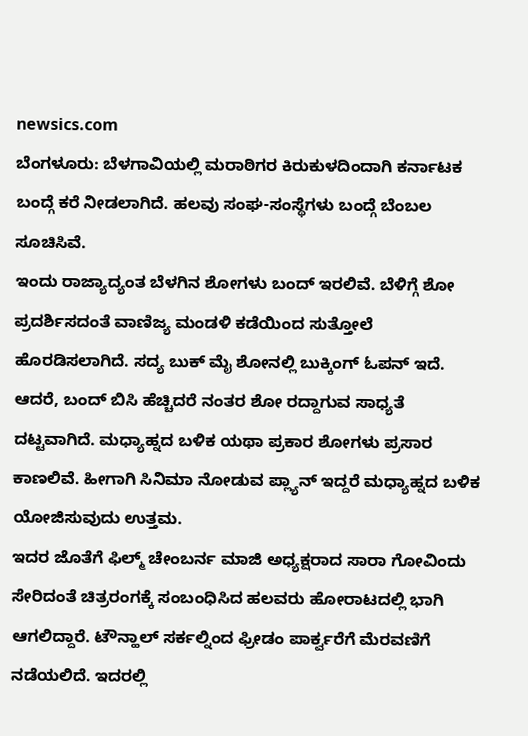newsics.com
ಬೆಂಗಳೂರು: ಬೆಳಗಾವಿಯಲ್ಲಿ ಮರಾಠಿಗರ ಕಿರುಕುಳದಿಂದಾಗಿ ಕರ್ನಾಟಕ ಬಂದ್ಗೆ ಕರೆ ನೀಡಲಾಗಿದೆ. ಹಲವು ಸಂಘ-ಸಂಸ್ಥೆಗಳು ಬಂದ್ಗೆ ಬೆಂಬಲ ಸೂಚಿಸಿವೆ.
ಇಂದು ರಾಜ್ಯಾದ್ಯಂತ ಬೆಳಗಿನ ಶೋಗಳು ಬಂದ್ ಇರಲಿವೆ. ಬೆಳಿಗ್ಗೆ ಶೋ ಪ್ರದರ್ಶಿಸದಂತೆ ವಾಣಿಜ್ಯ ಮಂಡಳಿ ಕಡೆಯಿಂದ ಸುತ್ತೋಲೆ ಹೊರಡಿಸಲಾಗಿದೆ. ಸದ್ಯ ಬುಕ್ ಮೈ ಶೋನಲ್ಲಿ ಬುಕ್ಕಿಂಗ್ ಓಪನ್ ಇದೆ. ಆದರೆ, ಬಂದ್ ಬಿಸಿ ಹೆಚ್ಚಿದರೆ ನಂತರ ಶೋ ರದ್ದಾಗುವ ಸಾಧ್ಯತೆ ದಟ್ಟವಾಗಿದೆ. ಮಧ್ಯಾಹ್ನದ ಬಳಿಕ ಯಥಾ ಪ್ರಕಾರ ಶೋಗಳು ಪ್ರಸಾರ ಕಾಣಲಿವೆ. ಹೀಗಾಗಿ ಸಿನಿಮಾ ನೋಡುವ ಪ್ಲ್ಯಾನ್ ಇದ್ದರೆ ಮಧ್ಯಾಹ್ನದ ಬಳಿಕ ಯೋಜಿಸುವುದು ಉತ್ತಮ.
ಇದರ ಜೊತೆಗೆ ಫಿಲ್ಮ್ ಚೇಂಬರ್ನ ಮಾಜಿ ಅಧ್ಯಕ್ಷರಾದ ಸಾರಾ ಗೋವಿಂದು ಸೇರಿದಂತೆ ಚಿತ್ರರಂಗಕ್ಕೆ ಸಂಬಂಧಿಸಿದ ಹಲವರು ಹೋರಾಟದಲ್ಲಿ ಭಾಗಿ ಆಗಲಿದ್ದಾರೆ. ಟೌನ್ಹಾಲ್ ಸರ್ಕಲ್ನಿಂದ ಫ್ರೀಡಂ ಪಾರ್ಕ್ವರೆಗೆ ಮೆರವಣಿಗೆ ನಡೆಯಲಿದೆ. ಇದರಲ್ಲಿ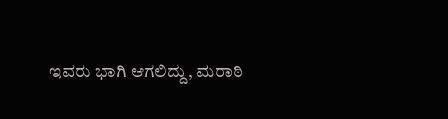ಇವರು ಭಾಗಿ ಆಗಲಿದ್ದು, ಮರಾಠಿ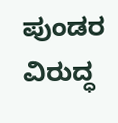ಪುಂಡರ ವಿರುದ್ಧ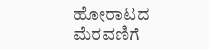ಹೋರಾಟದ ಮೆರವಣಿಗೆ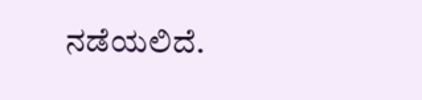ನಡೆಯಲಿದೆ.